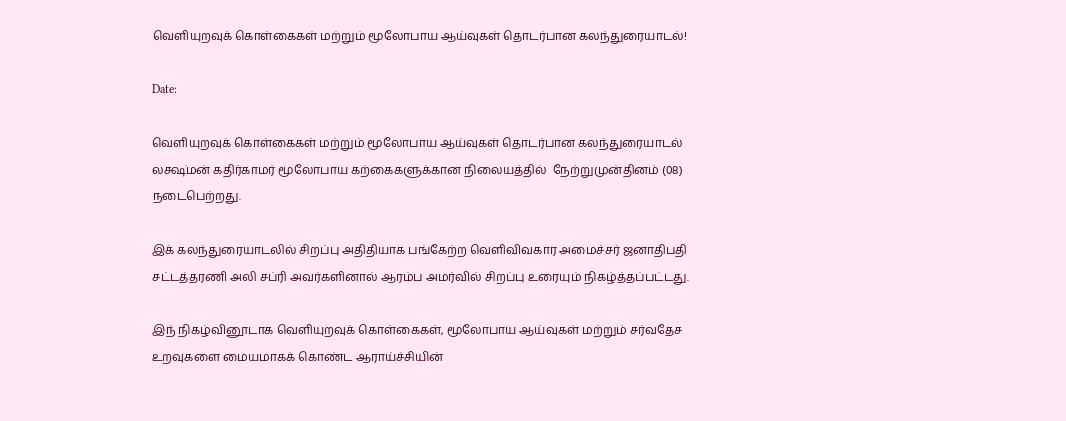வெளியுறவுக் கொள்கைகள் மற்றும் மூலோபாய ஆய்வுகள் தொடர்பான கலந்துரையாடல்!

Date:

வெளியுறவுக் கொள்கைகள் மற்றும் மூலோபாய ஆய்வுகள் தொடர்பான கலந்துரையாடல் லக்ஷ்மன் கதிர்காமர் மூலோபாய கற்கைகளுக்கான நிலையத்தில்  நேற்றுமுன்தினம் (08) நடைபெற்றது.

இக் கலந்துரையாடலில் சிறப்பு அதிதியாக பங்கேற்ற வெளிவிவகார அமைச்சர் ஜனாதிபதி சட்டத்தரணி அலி சப்ரி அவர்களினால் ஆரம்ப அமர்வில் சிறப்பு உரையும் நிகழ்த்தப்பட்டது.

இந் நிகழ்வினூடாக வெளியுறவுக் கொள்கைகள், மூலோபாய ஆய்வுகள் மற்றும் சர்வதேச உறவுகளை மையமாகக் கொண்ட ஆராய்ச்சியின்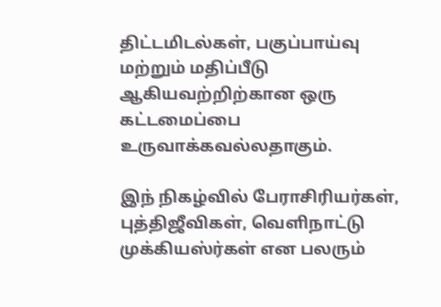திட்டமிடல்கள், பகுப்பாய்வு மற்றும் மதிப்பீடு ஆகியவற்றிற்கான ஒரு கட்டமைப்பை உருவாக்கவல்லதாகும்.

இந் நிகழ்வில் பேராசிரியர்கள், புத்திஜீவிகள், வெளிநாட்டு முக்கியஸ்ர்கள் என பலரும்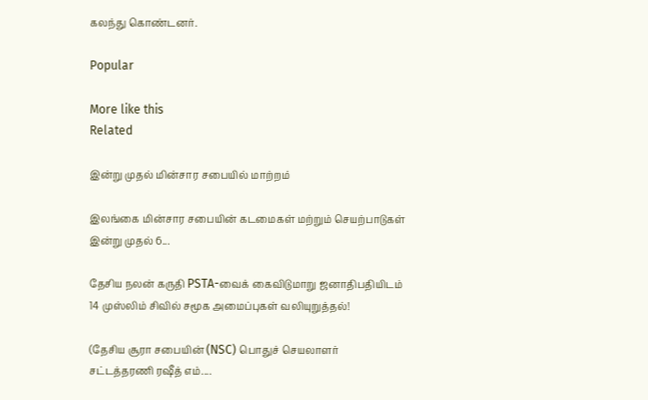கலந்து கொண்டனர்.

Popular

More like this
Related

இன்று முதல் மின்சார சபையில் மாற்றம்

இலங்கை மின்சார சபையின் கடமைகள் மற்றும் செயற்பாடுகள் இன்று முதல் 6...

தேசிய நலன் கருதி PSTA-வைக் கைவிடுமாறு ஜனாதிபதியிடம் 14 முஸ்லிம் சிவில் சமூக அமைப்புகள் வலியுறுத்தல்!

(தேசிய சூரா சபையின் (NSC) பொதுச் செயலாளர் சட்டத்தரணி ரஷீத் எம்....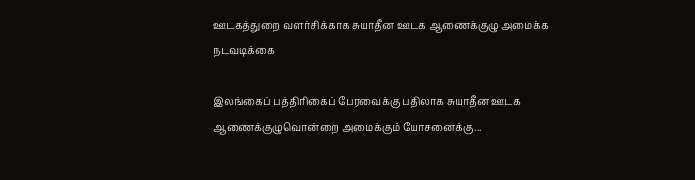ஊடகத்துறை வளர்சிக்காக சுயாதீன ஊடக ஆணைக்குழு அமைக்க நடவடிக்கை

இலங்கைப் பத்திரிகைப் பேரவைக்கு பதிலாக சுயாதீன ஊடக ஆணைக்குழுவொன்றை அமைக்கும் யோசனைக்கு...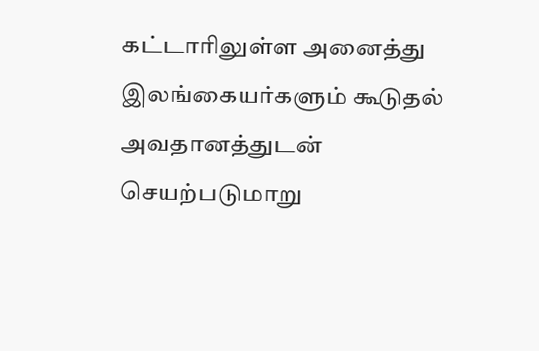கட்டாரிலுள்ள அனைத்து இலங்கையர்களும் கூடுதல் அவதானத்துடன் செயற்படுமாறு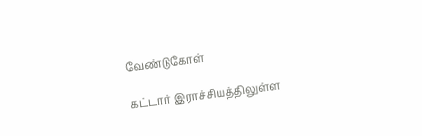வேண்டுகோள்

கட்டார் இராச்சியத்திலுள்ள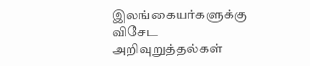இலங்கையர்களுக்கு விசேட அறிவுறுத்தல்கள்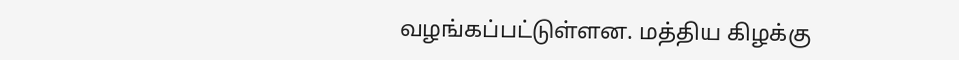வழங்கப்பட்டுள்ளன. மத்திய கிழக்கு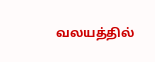வலயத்தில்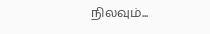நிலவும்...